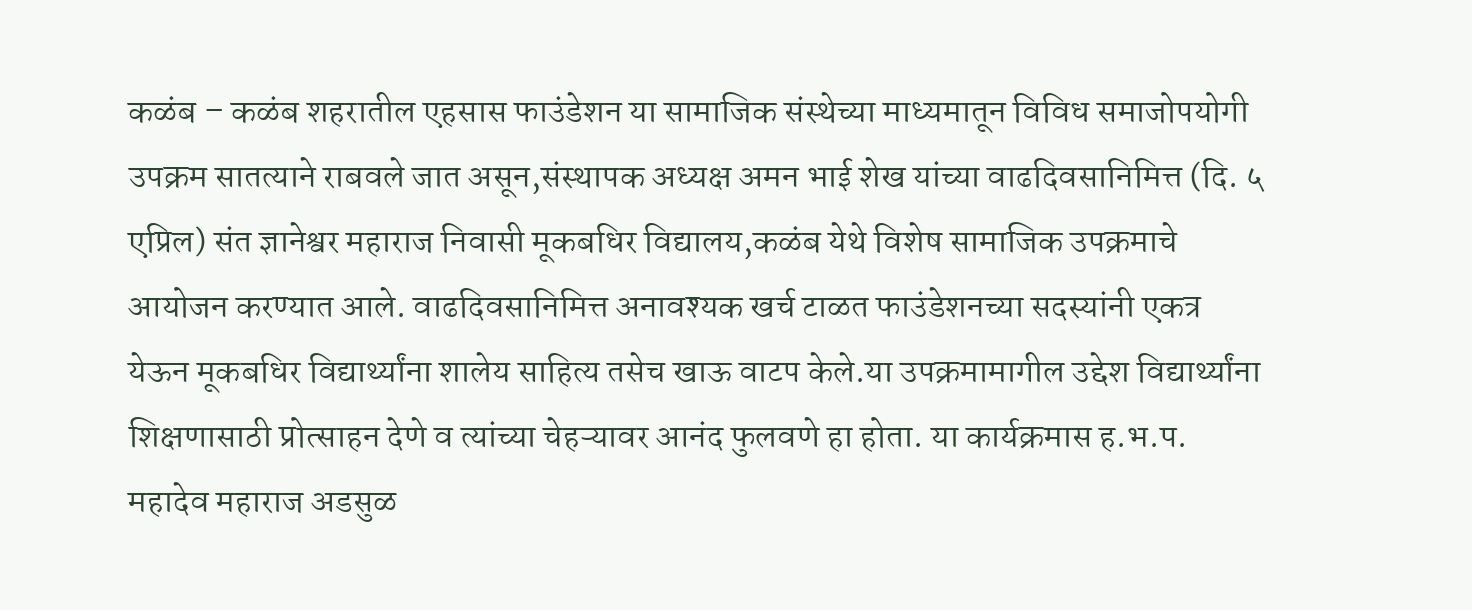कळंब – कळंब शहरातील एहसास फाउंडेशन या सामाजिक संस्थेच्या माध्यमातून विविध समाजोपयोगी उपक्रम सातत्याने राबवले जात असून,संस्थापक अध्यक्ष अमन भाई शेख यांच्या वाढदिवसानिमित्त (दि. ५ एप्रिल) संत ज्ञानेश्वर महाराज निवासी मूकबधिर विद्यालय,कळंब येथे विशेष सामाजिक उपक्रमाचे आयोजन करण्यात आले. वाढदिवसानिमित्त अनावश्यक खर्च टाळत फाउंडेशनच्या सदस्यांनी एकत्र येऊन मूकबधिर विद्यार्थ्यांना शालेय साहित्य तसेच खाऊ वाटप केले.या उपक्रमामागील उद्देश विद्यार्थ्यांना शिक्षणासाठी प्रोत्साहन देणे व त्यांच्या चेहऱ्यावर आनंद फुलवणे हा होता. या कार्यक्रमास ह.भ.प. महादेव महाराज अडसुळ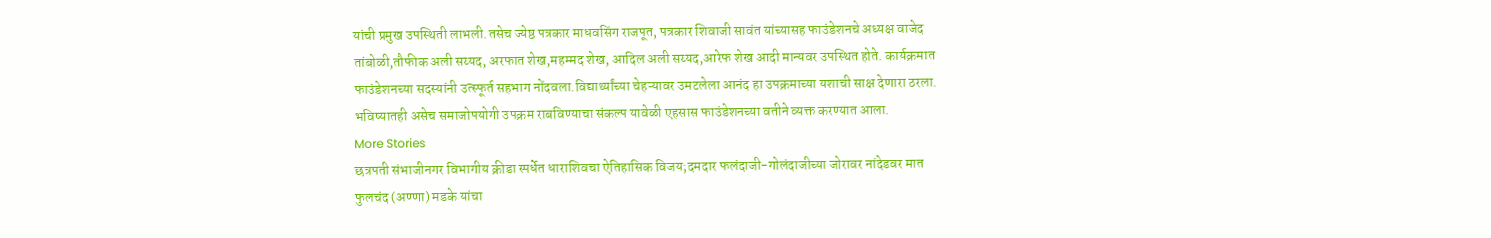यांची प्रमुख उपस्थिती लाभली.तसेच ज्येष्ठ पत्रकार माधवसिंग राजपूत, पत्रकार शिवाजी सावंत यांच्यासह फाउंडेशनचे अध्यक्ष वाजेद तांबोळी,तौफीक अली सय्यद, अरफात शेख,महम्मद शेख, आदिल अली सय्यद,आरेफ शेख आदी मान्यवर उपस्थित होते. कार्यक्रमात फाउंडेशनच्या सदस्यांनी उत्स्फूर्त सहभाग नोंदवला.विद्यार्थ्यांच्या चेहऱ्यावर उमटलेला आनंद हा उपक्रमाच्या यशाची साक्ष देणारा ठरला. भविष्यातही असेच समाजोपयोगी उपक्रम राबविण्याचा संकल्प यावेळी एहसास फाउंडेशनच्या वतीने व्यक्त करण्यात आला.
More Stories
छत्रपती संभाजीनगर विभागीय क्रीडा स्पर्धेत धाराशिवचा ऐतिहासिक विजय;दमदार फलंदाजी-गोलंदाजीच्या जोरावर नांदेडवर मात
फुलचंद (अण्णा) मडके यांचा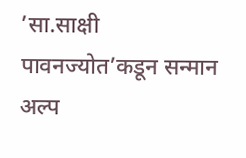’सा.साक्षी पावनज्योत’कडून सन्मान
अल्प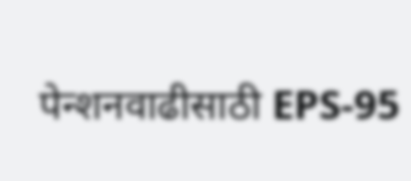पेन्शनवाढीसाठी EPS-95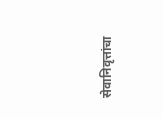सेवानिवृत्तांचा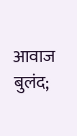आवाज बुलंद;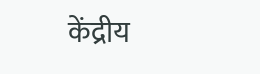केंद्रीय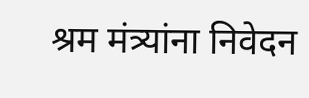श्रम मंत्र्यांना निवेदन